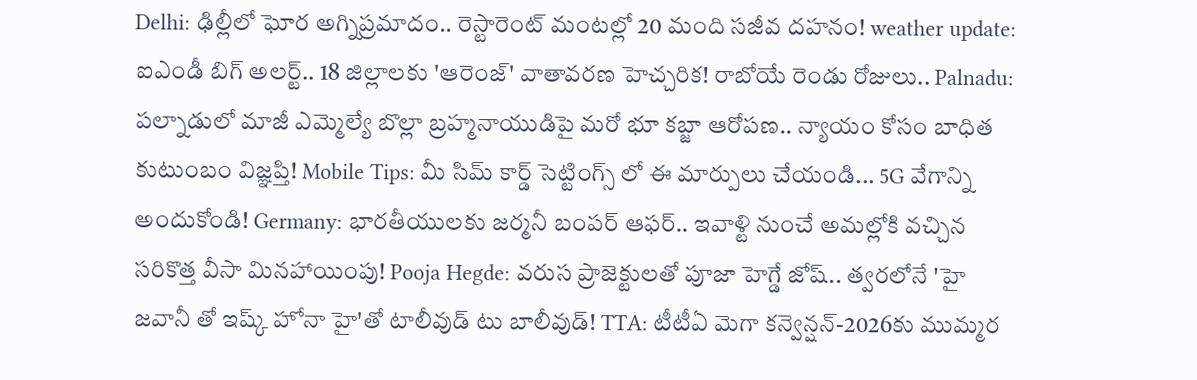Delhi: ఢిల్లీలో ఘోర అగ్నిప్రమాదం.. రెస్టారెంట్ మంటల్లో 20 మంది సజీవ దహనం! weather update: ఐఎండీ బిగ్ అలర్ట్.. 18 జిల్లాలకు 'ఆరెంజ్' వాతావరణ హెచ్చరిక! రాబోయే రెండు రోజులు.. Palnadu: పల్నాడులో మాజీ ఎమ్మెల్యే బొల్లా బ్రహ్మనాయుడిపై మరో భూ కబ్జా ఆరోపణ.. న్యాయం కోసం బాధిత కుటుంబం విజ్ఞప్తి! Mobile Tips: మీ సిమ్ కార్డ్ సెట్టింగ్స్ లో ఈ మార్పులు చేయండి... 5G వేగాన్ని అందుకోండి! Germany: భారతీయులకు జర్మనీ బంపర్ ఆఫర్.. ఇవాళ్టి నుంచే అమల్లోకి వచ్చిన సరికొత్త వీసా మినహాయింపు! Pooja Hegde: వరుస ప్రాజెక్టులతో పూజా హెగ్డే జోష్.. త్వరలోనే 'హై జవానీ తో ఇష్క్ హోనా హై'తో టాలీవుడ్ టు బాలీవుడ్! TTA: టీటీఏ మెగా కన్వెన్షన్-2026కు ముమ్మర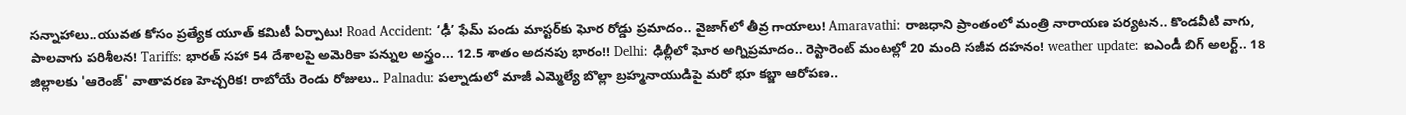సన్నాహాలు..యువత కోసం ప్రత్యేక యూత్ కమిటీ ఏర్పాటు! Road Accident: ‘ఢీ’ ఫేమ్ పండు మాస్టర్‌కు ఘోర రోడ్డు ప్రమాదం.. వైజాగ్‌లో తీవ్ర గాయాలు! Amaravathi: రాజధాని ప్రాంతంలో మంత్రి నారాయణ పర్యటన.. కొండవీటి వాగు, పాలవాగు పరిశీలన! Tariffs: భారత్ సహా 54 దేశాలపై అమెరికా పన్నుల అస్త్రం... 12.5 శాతం అదనపు భారం!! Delhi: ఢిల్లీలో ఘోర అగ్నిప్రమాదం.. రెస్టారెంట్ మంటల్లో 20 మంది సజీవ దహనం! weather update: ఐఎండీ బిగ్ అలర్ట్.. 18 జిల్లాలకు 'ఆరెంజ్' వాతావరణ హెచ్చరిక! రాబోయే రెండు రోజులు.. Palnadu: పల్నాడులో మాజీ ఎమ్మెల్యే బొల్లా బ్రహ్మనాయుడిపై మరో భూ కబ్జా ఆరోపణ..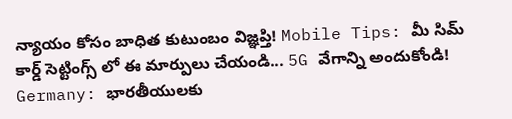న్యాయం కోసం బాధిత కుటుంబం విజ్ఞప్తి! Mobile Tips: మీ సిమ్ కార్డ్ సెట్టింగ్స్ లో ఈ మార్పులు చేయండి... 5G వేగాన్ని అందుకోండి! Germany: భారతీయులకు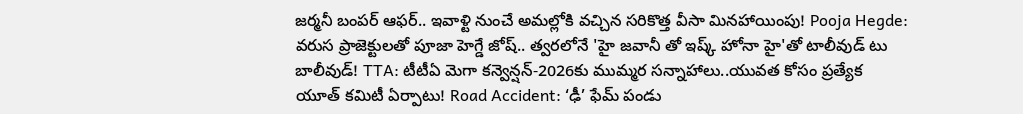జర్మనీ బంపర్ ఆఫర్.. ఇవాళ్టి నుంచే అమల్లోకి వచ్చిన సరికొత్త వీసా మినహాయింపు! Pooja Hegde: వరుస ప్రాజెక్టులతో పూజా హెగ్డే జోష్.. త్వరలోనే 'హై జవానీ తో ఇష్క్ హోనా హై'తో టాలీవుడ్ టు బాలీవుడ్! TTA: టీటీఏ మెగా కన్వెన్షన్-2026కు ముమ్మర సన్నాహాలు..యువత కోసం ప్రత్యేక యూత్ కమిటీ ఏర్పాటు! Road Accident: ‘ఢీ’ ఫేమ్ పండు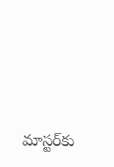మాస్టర్‌కు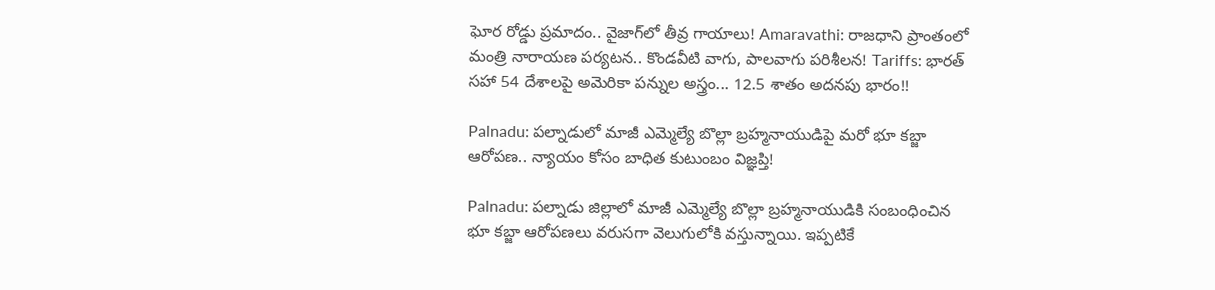ఘోర రోడ్డు ప్రమాదం.. వైజాగ్‌లో తీవ్ర గాయాలు! Amaravathi: రాజధాని ప్రాంతంలో మంత్రి నారాయణ పర్యటన.. కొండవీటి వాగు, పాలవాగు పరిశీలన! Tariffs: భారత్ సహా 54 దేశాలపై అమెరికా పన్నుల అస్త్రం... 12.5 శాతం అదనపు భారం!!

Palnadu: పల్నాడులో మాజీ ఎమ్మెల్యే బొల్లా బ్రహ్మనాయుడిపై మరో భూ కబ్జా ఆరోపణ.. న్యాయం కోసం బాధిత కుటుంబం విజ్ఞప్తి!

Palnadu: పల్నాడు జిల్లాలో మాజీ ఎమ్మెల్యే బొల్లా బ్రహ్మనాయుడికి సంబంధించిన భూ కబ్జా ఆరోపణలు వరుసగా వెలుగులోకి వస్తున్నాయి. ఇప్పటికే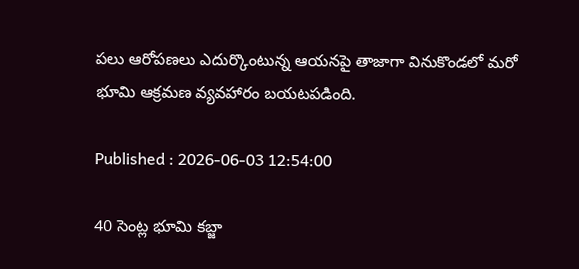పలు ఆరోపణలు ఎదుర్కొంటున్న ఆయనపై తాజాగా వినుకొండలో మరో భూమి ఆక్రమణ వ్యవహారం బయటపడింది.

Published : 2026-06-03 12:54:00

40 సెంట్ల భూమి కబ్జా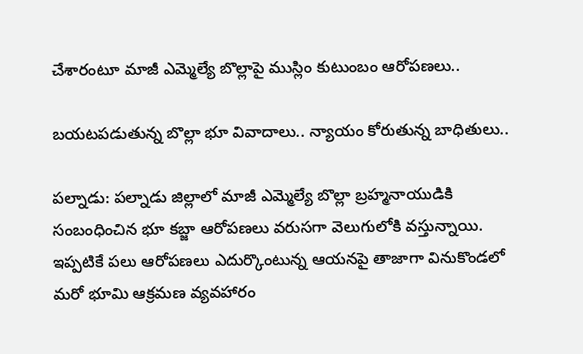చేశారంటూ మాజీ ఎమ్మెల్యే బొల్లాపై ముస్లిం కుటుంబం ఆరోపణలు..

బయటపడుతున్న బొల్లా భూ వివాదాలు.. న్యాయం కోరుతున్న బాధితులు..

పల్నాడు: పల్నాడు జిల్లాలో మాజీ ఎమ్మెల్యే బొల్లా బ్రహ్మనాయుడికి సంబంధించిన భూ కబ్జా ఆరోపణలు వరుసగా వెలుగులోకి వస్తున్నాయి. ఇప్పటికే పలు ఆరోపణలు ఎదుర్కొంటున్న ఆయనపై తాజాగా వినుకొండలో మరో భూమి ఆక్రమణ వ్యవహారం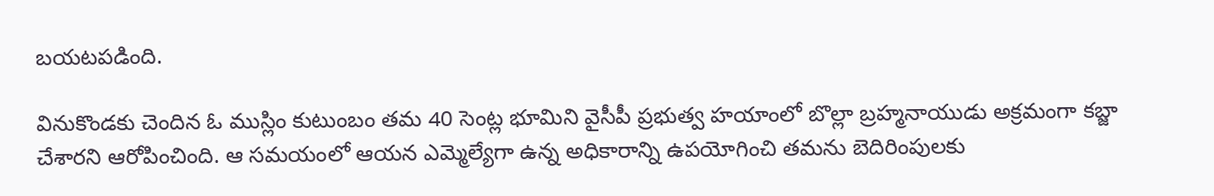బయటపడింది.

వినుకొండకు చెందిన ఓ ముస్లిం కుటుంబం తమ 40 సెంట్ల భూమిని వైసీపీ ప్రభుత్వ హయాంలో బొల్లా బ్రహ్మనాయుడు అక్రమంగా కబ్జా చేశారని ఆరోపించింది. ఆ సమయంలో ఆయన ఎమ్మెల్యేగా ఉన్న అధికారాన్ని ఉపయోగించి తమను బెదిరింపులకు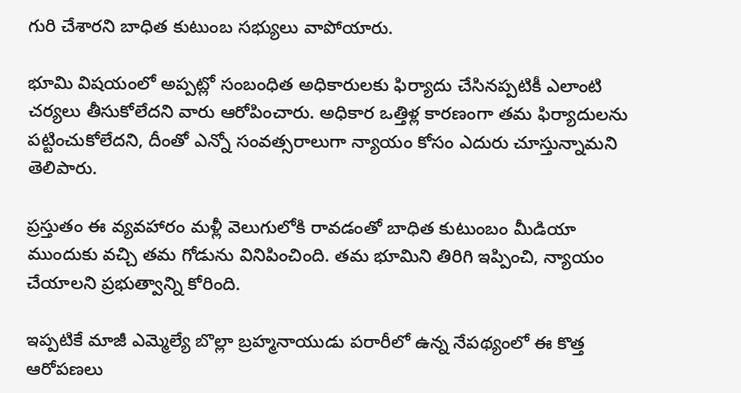గురి చేశారని బాధిత కుటుంబ సభ్యులు వాపోయారు.

భూమి విషయంలో అప్పట్లో సంబంధిత అధికారులకు ఫిర్యాదు చేసినప్పటికీ ఎలాంటి చర్యలు తీసుకోలేదని వారు ఆరోపించారు. అధికార ఒత్తిళ్ల కారణంగా తమ ఫిర్యాదులను పట్టించుకోలేదని, దీంతో ఎన్నో సంవత్సరాలుగా న్యాయం కోసం ఎదురు చూస్తున్నామని తెలిపారు.

ప్రస్తుతం ఈ వ్యవహారం మళ్లీ వెలుగులోకి రావడంతో బాధిత కుటుంబం మీడియా ముందుకు వచ్చి తమ గోడును వినిపించింది. తమ భూమిని తిరిగి ఇప్పించి, న్యాయం చేయాలని ప్రభుత్వాన్ని కోరింది.

ఇప్పటికే మాజీ ఎమ్మెల్యే బొల్లా బ్రహ్మనాయుడు పరారీలో ఉన్న నేపథ్యంలో ఈ కొత్త ఆరోపణలు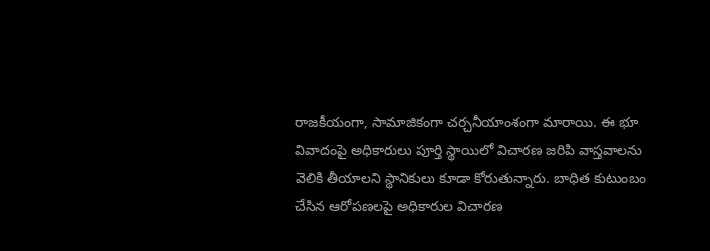రాజకీయంగా, సామాజికంగా చర్చనీయాంశంగా మారాయి. ఈ భూ వివాదంపై అధికారులు పూర్తి స్థాయిలో విచారణ జరిపి వాస్తవాలను వెలికి తీయాలని స్థానికులు కూడా కోరుతున్నారు. బాధిత కుటుంబం చేసిన ఆరోపణలపై అధికారుల విచారణ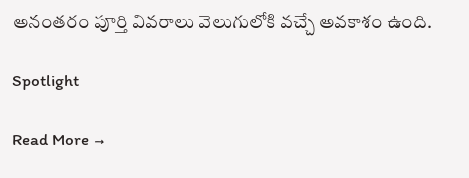అనంతరం పూర్తి వివరాలు వెలుగులోకి వచ్చే అవకాశం ఉంది.

Spotlight

Read More →